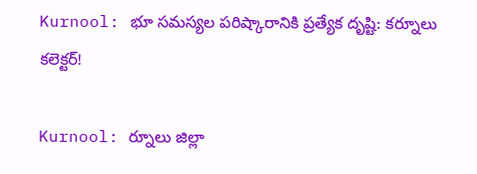Kurnool: భూ సమస్యల పరిష్కారానికి ప్రత్యేక దృష్టి: కర్నూలు కలెక్టర్!

Kurnool: ర్నూలు జిల్లా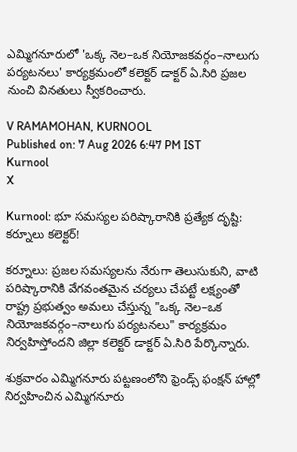ఎమ్మిగనూరులో 'ఒక్క నెల–ఒక నియోజకవర్గం–నాలుగు పర్యటనలు' కార్యక్రమంలో కలెక్టర్ డాక్టర్ ఏ.సిరి ప్రజల నుంచి వినతులు స్వీకరించారు.

V RAMAMOHAN, KURNOOL
Published on: 7 Aug 2026 6:47 PM IST
Kurnool
X

Kurnool: భూ సమస్యల పరిష్కారానికి ప్రత్యేక దృష్టి: కర్నూలు కలెక్టర్!

కర్నూలు: ప్రజల సమస్యలను నేరుగా తెలుసుకుని, వాటి పరిష్కారానికి వేగవంతమైన చర్యలు చేపట్టే లక్ష్యంతో రాష్ట్ర ప్రభుత్వం అమలు చేస్తున్న "ఒక్క నెల–ఒక నియోజకవర్గం–నాలుగు పర్యటనలు" కార్యక్రమం నిర్వహిస్తోందని జిల్లా కలెక్టర్ డాక్టర్ ఏ.సిరి పేర్కొన్నారు.

శుక్రవారం ఎమ్మిగనూరు పట్టణంలోని ఫ్రెండ్స్ ఫంక్షన్ హాల్లో నిర్వహించిన ఎమ్మిగనూరు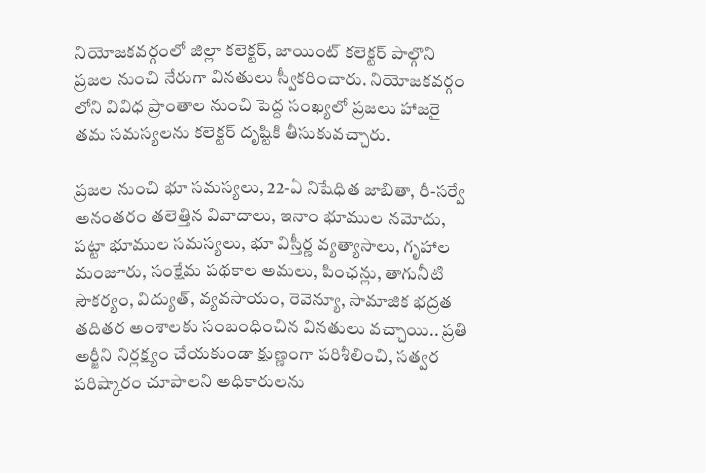నియోజకవర్గంలో జిల్లా కలెక్టర్, జాయింట్ కలెక్టర్ పాల్గొని ప్రజల నుంచి నేరుగా వినతులు స్వీకరించారు. నియోజకవర్గం లోని వివిధ ప్రాంతాల నుంచి పెద్ద సంఖ్యలో ప్రజలు హాజరై తమ సమస్యలను కలెక్టర్ దృష్టికి తీసుకువచ్చారు.

ప్రజల నుంచి భూ సమస్యలు, 22-ఏ నిషేధిత జాబితా, రీ-సర్వే అనంతరం తలెత్తిన వివాదాలు, ఇనాం భూముల నమోదు, పట్టా భూముల సమస్యలు, భూ విస్తీర్ణ వ్యత్యాసాలు, గృహాల మంజూరు, సంక్షేమ పథకాల అమలు, పింఛన్లు, తాగునీటి సౌకర్యం, విద్యుత్, వ్యవసాయం, రెవెన్యూ, సామాజిక భద్రత తదితర అంశాలకు సంబంధించిన వినతులు వచ్చాయి.. ప్రతి అర్జీని నిర్లక్ష్యం చేయకుండా క్షుణ్ణంగా పరిశీలించి, సత్వర పరిష్కారం చూపాలని అధికారులను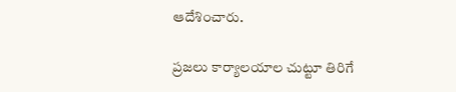ఆదేశించారు.

ప్రజలు కార్యాలయాల చుట్టూ తిరిగే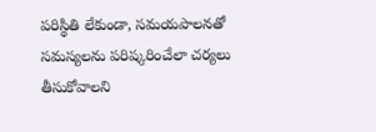పరిస్థితి లేకుండా, సమయపాలనతో సమస్యలను పరిష్కరించేలా చర్యలు తీసుకోవాలని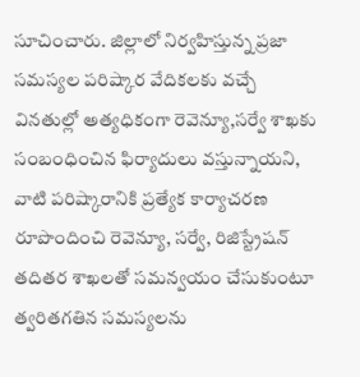సూచించారు. జిల్లాలో నిర్వహిస్తున్న ప్రజా సమస్యల పరిష్కార వేదికలకు వచ్చే వినతుల్లో అత్యధికంగా రెవెన్యూ,సర్వే శాఖకు సంబంధించిన ఫిర్యాదులు వస్తున్నాయని, వాటి పరిష్కారానికి ప్రత్యేక కార్యాచరణ రూపొందించి రెవెన్యూ, సర్వే, రిజిస్ట్రేషన్ తదితర శాఖలతో సమన్వయం చేసుకుంటూ త్వరితగతిన సమస్యలను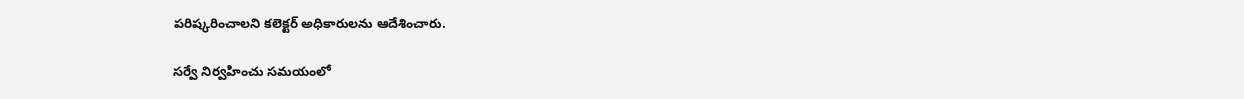పరిష్కరించాలని కలెక్టర్ అధికారులను ఆదేశించారు.

సర్వే నిర్వహించు సమయంలో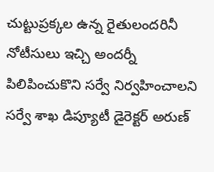చుట్టుప్రక్కల ఉన్న రైతులందరినీ నోటీసులు ఇచ్చి అందర్నీ పిలిపించుకొని సర్వే నిర్వహించాలని సర్వే శాఖ డిప్యూటీ డైరెక్టర్ అరుణ్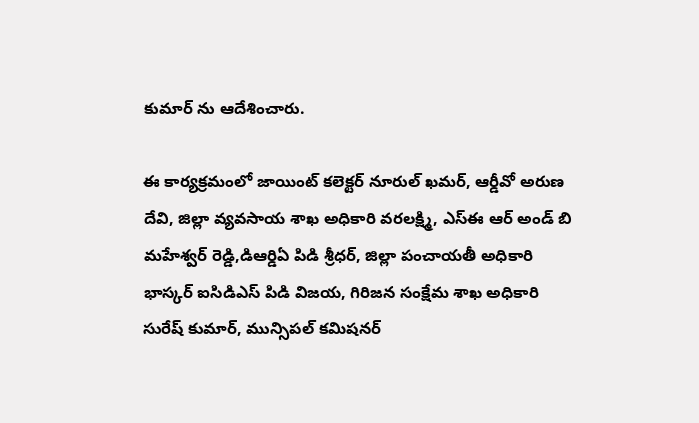కుమార్ ను ఆదేశించారు.

ఈ కార్యక్రమంలో జాయింట్ కలెక్టర్ నూరుల్ ఖమర్, ఆర్డీవో అరుణ దేవి, జిల్లా వ్యవసాయ శాఖ అధికారి వరలక్ష్మి, ఎస్ఈ ఆర్ అండ్ బి మహేశ్వర్ రెడ్డి,డిఆర్డిఏ పిడి శ్రీధర్, జిల్లా పంచాయతీ అధికారి భాస్కర్ ఐసిడిఎస్ పిడి విజయ, గిరిజన సంక్షేమ శాఖ అధికారి సురేష్ కుమార్, మున్సిపల్ కమిషనర్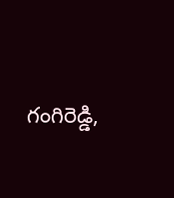గంగిరెడ్డి,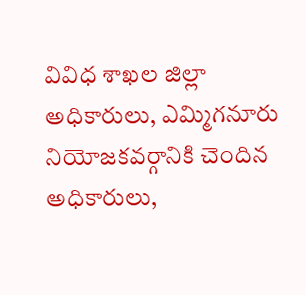వివిధ శాఖల జిల్లా అధికారులు, ఎమ్మిగనూరు నియోజకవర్గానికి చెందిన అధికారులు,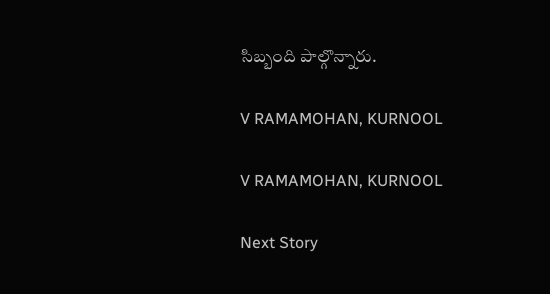సిబ్బంది పాల్గొన్నారు.

V RAMAMOHAN, KURNOOL

V RAMAMOHAN, KURNOOL

Next Story